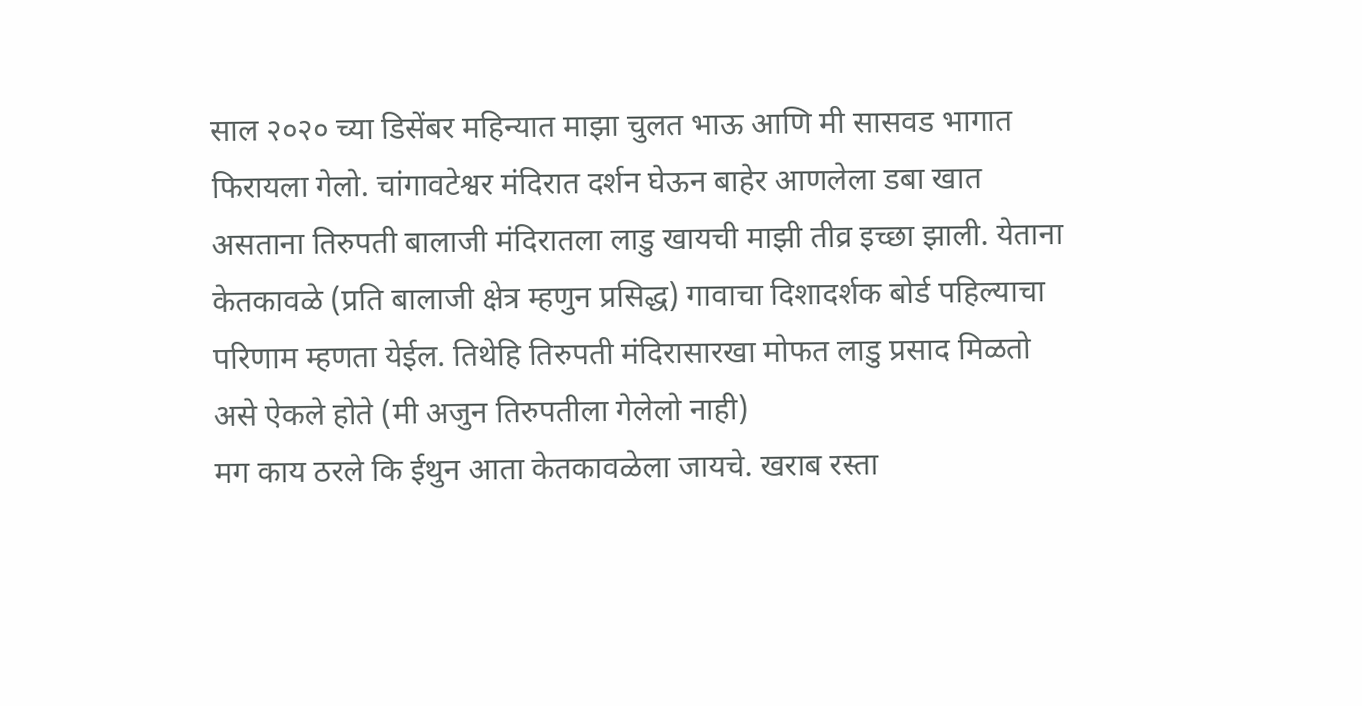साल २०२० च्या डिसेंबर महिन्यात माझा चुलत भाऊ आणि मी सासवड भागात फिरायला गेलो. चांगावटेश्वर मंदिरात दर्शन घेऊन बाहेर आणलेला डबा खात असताना तिरुपती बालाजी मंदिरातला लाडु खायची माझी तीव्र इच्छा झाली. येताना केतकावळे (प्रति बालाजी क्षेत्र म्हणुन प्रसिद्ध) गावाचा दिशादर्शक बोर्ड पहिल्याचा परिणाम म्हणता येईल. तिथेहि तिरुपती मंदिरासारखा मोफत लाडु प्रसाद मिळतो असे ऐकले होते (मी अजुन तिरुपतीला गेलेलो नाही)
मग काय ठरले कि ईथुन आता केतकावळेला जायचे. खराब रस्ता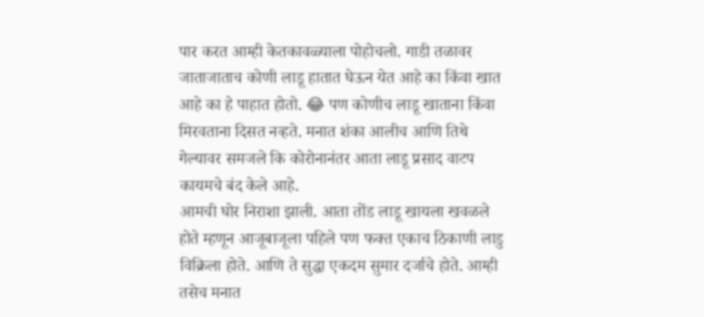पार करत आम्ही केतकावळ्याला पोहोचलो. गाडी तळावर जाताजाताच कोणी लाडू हातात घेऊन येत आहे का किंवा खात आहे का हे पाहात होतो. 😂 पण कोणीच लाडू खाताना किंवा मिरवताना दिसत नव्हते. मनात शंका आलीच आणि तिथे गेल्यावर समजले कि कोरोनानंतर आता लाडू प्रसाद वाटप कायमचे बंद केले आहे.
आमची घोर निराशा झाली. आता तोंड लाडू खायला खवळले होते म्हणून आजूबाजूला पहिले पण फक्त एकाच ठिकाणी लाडु विक्रिला होते. आणि ते सुद्धा एकदम सुमार दर्जाचे होते. आम्ही तसेच मनात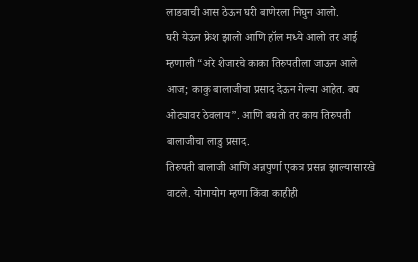लाडवाची आस ठेऊन घरी बाणेरला निघुन आलो.
घरी येऊन फ्रेश झालो आणि हॉल मध्ये आलो तर आई म्हणाली “अरे शेजारचे काका तिरुपतीला जाऊन आले आज; काकु बालाजीचा प्रसाद देऊन गेल्या आहेत. बघ ओट्यावर ठेवलाय”. आणि बघतो तर काय तिरुपती बालाजीचा लाडु प्रसाद.
तिरुपती बालाजी आणि अन्नपुर्णा एकत्र प्रसन्न झाल्यासारखे वाटले. योगायोग म्हणा किंवा काहीही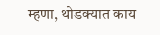म्हणा, थोडक्यात काय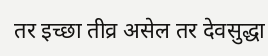तर इच्छा तीव्र असेल तर देवसुद्धा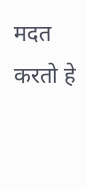मदत करतो हे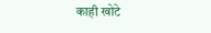काही खोटे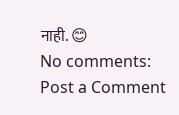नाही. 😊
No comments:
Post a Comment